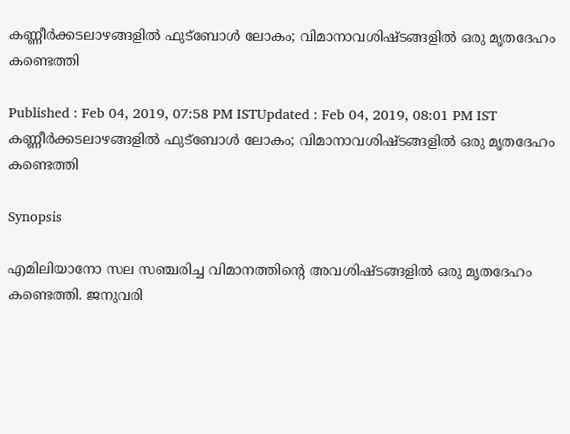കണ്ണീര്‍ക്കടലാഴങ്ങളില്‍ ഫുട്ബോള്‍ ലോകം; വിമാനാവശിഷ്‌ടങ്ങളില്‍ ഒരു മൃതദേഹം കണ്ടെത്തി

Published : Feb 04, 2019, 07:58 PM ISTUpdated : Feb 04, 2019, 08:01 PM IST
കണ്ണീര്‍ക്കടലാഴങ്ങളില്‍ ഫുട്ബോള്‍ ലോകം; വിമാനാവശിഷ്‌ടങ്ങളില്‍ ഒരു മൃതദേഹം കണ്ടെത്തി

Synopsis

എമിലിയാനോ സല സഞ്ചരിച്ച വിമാനത്തിന്‍റെ അവശിഷ്‌ടങ്ങളില്‍ ഒരു മൃതദേഹം കണ്ടെത്തി. ജനുവരി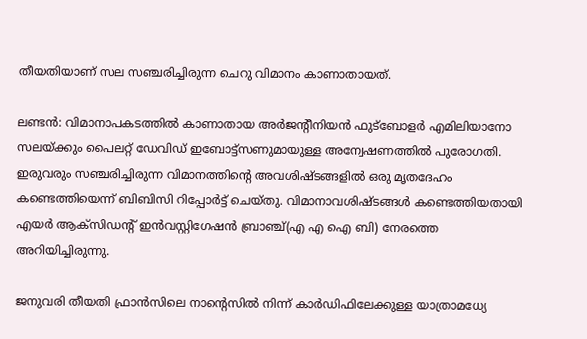തീയതിയാണ് സല സഞ്ചരിച്ചിരുന്ന ചെറു വിമാനം കാണാതായത്.

ലണ്ടന്‍: വിമാനാപകടത്തില്‍ കാണാതായ അര്‍ജന്‍റീനിയന്‍ ഫുട്ബോളര്‍ എമിലിയാനോ സലയ്ക്കും പൈലറ്റ് ഡേവിഡ് ഇബോട്ട്‌സണുമായുള്ള അന്വേഷണത്തില്‍ പുരോഗതി. ഇരുവരും സഞ്ചരിച്ചിരുന്ന വിമാനത്തിന്‍റെ അവശിഷ്‌ടങ്ങളില്‍ ഒരു മൃതദേഹം കണ്ടെത്തിയെന്ന് ബിബിസി റിപ്പോര്‍ട്ട് ചെയ്തു. വിമാനാവശിഷ്‌ടങ്ങള്‍ കണ്ടെത്തിയതായി എയര്‍ ആക്‌സിഡന്‍റ് ഇന്‍വസ്റ്റിഗേഷന്‍ ബ്രാഞ്ച്(എ എ ഐ ബി) നേരത്തെ അറിയിച്ചിരുന്നു.

ജനുവരി തീയതി ഫ്രാന്‍സിലെ നാന്റെസില്‍ നിന്ന് കാര്‍ഡിഫിലേക്കുള്ള യാത്രാമധ്യേ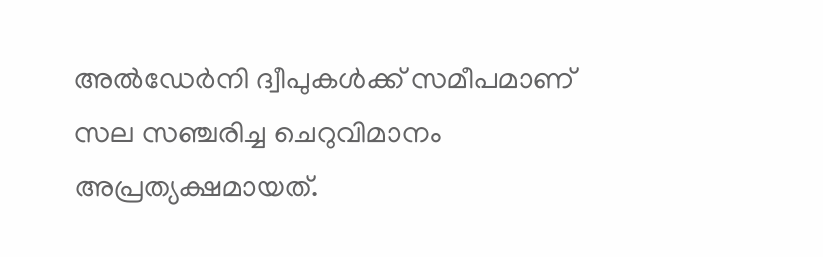അല്‍ഡേര്‍നി ദ്വീപുകള്‍ക്ക് സമീപമാണ് സല സഞ്ചരിച്ച ചെറുവിമാനം അപ്രത്യക്ഷമായത്.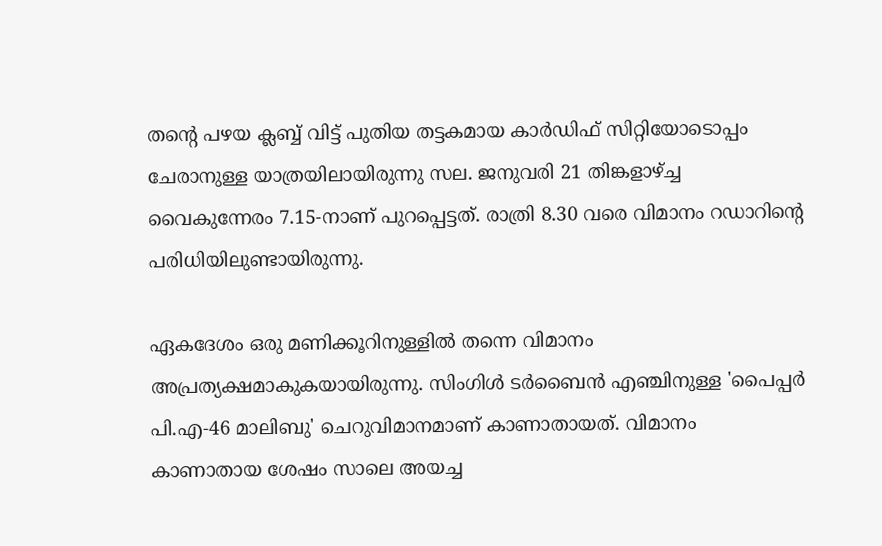തന്റെ പഴയ ക്ലബ്ബ് വിട്ട് പുതിയ തട്ടകമായ കാര്‍ഡിഫ് സിറ്റിയോടൊപ്പം ചേരാനുള്ള യാത്രയിലായിരുന്നു സല. ജനുവരി 21 തിങ്കളാഴ്ച്ച വൈകുന്നേരം 7.15-നാണ് പുറപ്പെട്ടത്. രാത്രി 8.30 വരെ വിമാനം റഡാറിന്റെ പരിധിയിലുണ്ടായിരുന്നു.

ഏകദേശം ഒരു മണിക്കൂറിനുള്ളില്‍ തന്നെ വിമാനം അപ്രത്യക്ഷമാകുകയായിരുന്നു. സിംഗിള്‍ ടര്‍ബൈന്‍ എഞ്ചിനുള്ള 'പൈപ്പര്‍ പി.എ-46 മാലിബു' ചെറുവിമാനമാണ് കാണാതായത്. വിമാനം കാണാതായ ശേഷം സാലെ അയച്ച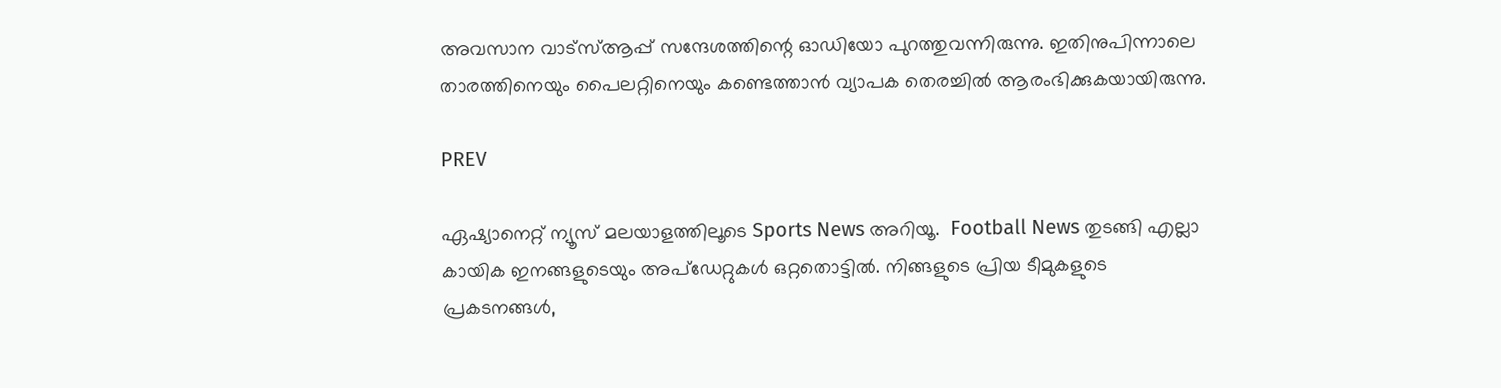അവസാന വാട്സ്ആപ്പ് സന്ദേശത്തിന്റെ ഓഡിയോ പുറത്തുവന്നിരുന്നു. ഇതിനുപിന്നാലെ താരത്തിനെയും പൈലറ്റിനെയും കണ്ടെത്താന്‍ വ്യാപക തെരച്ചില്‍ ആരംഭിക്കുകയായിരുന്നു.

PREV

ഏഷ്യാനെറ്റ് ന്യൂസ് മലയാളത്തിലൂടെ Sports News അറിയൂ.  Football News തുടങ്ങി എല്ലാ കായിക ഇനങ്ങളുടെയും അപ്‌ഡേറ്റുകൾ ഒറ്റതൊട്ടിൽ. നിങ്ങളുടെ പ്രിയ ടീമുകളുടെ പ്രകടനങ്ങൾ,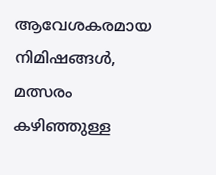ആവേശകരമായ നിമിഷങ്ങൾ, മത്സരം കഴിഞ്ഞുള്ള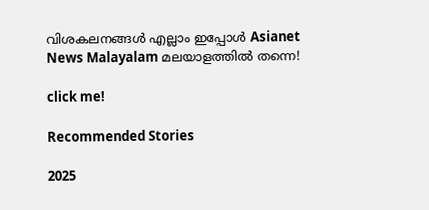വിശകലനങ്ങൾ എല്ലാം ഇപ്പോൾ Asianet News Malayalam മലയാളത്തിൽ തന്നെ!

click me!

Recommended Stories

2025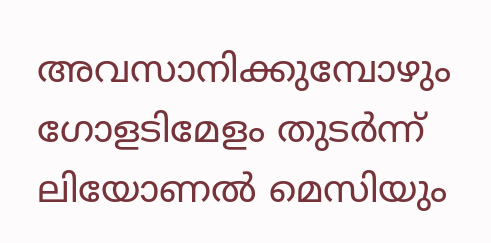അവസാനിക്കുമ്പോഴും ഗോളടിമേളം തുടര്‍ന്ന് ലിയോണല്‍ മെസിയും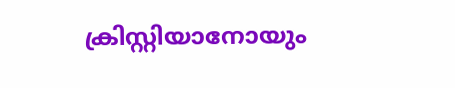ക്രിസ്റ്റിയാനോയും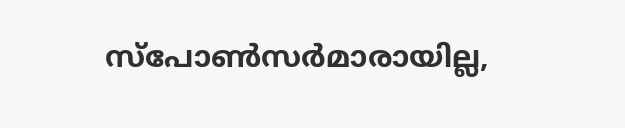സ്‌പോണ്‍സര്‍മാരായില്ല,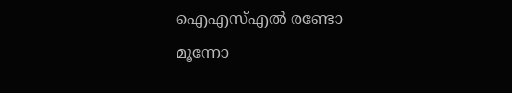ഐഎസ്എല്‍ രണ്ടോ മൂന്നോ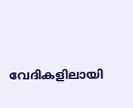വേദികളിലായി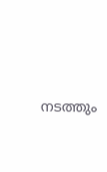നടത്തും